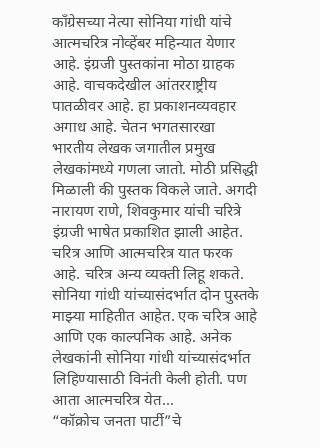काँग्रेसच्या नेत्या सोनिया गांधी यांचे आत्मचरित्र नोव्हेंबर महिन्यात येणार आहे. इंग्रजी पुस्तकांना मोठा ग्राहक आहे. वाचकदेखील आंतरराष्ट्रीय पातळीवर आहे. हा प्रकाशनव्यवहार अगाध आहे. चेतन भगतसारखा भारतीय लेखक जगातील प्रमुख लेखकांमध्ये गणला जातो. मोठी प्रसिद्धी मिळाली की पुस्तक विकले जाते. अगदी नारायण राणे, शिवकुमार यांची चरित्रे इंग्रजी भाषेत प्रकाशित झाली आहेत. चरित्र आणि आत्मचरित्र यात फरक आहे. चरित्र अन्य व्यक्ती लिहू शकते. सोनिया गांधी यांच्यासंदर्भात दोन पुस्तके माझ्या माहितीत आहेत. एक चरित्र आहे आणि एक काल्पनिक आहे. अनेक लेखकांनी सोनिया गांधी यांच्यासंदर्भात लिहिण्यासाठी विनंती केली होती. पण आता आत्मचरित्र येत...
“कॉक्रोच जनता पार्टी”चे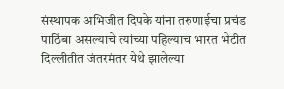संस्थापक अभिजीत दिपके यांना तरुणाईचा प्रचंड पाठिंबा असल्याचे त्यांच्या पहिल्याच भारत भेटीत दिल्लीतीत जंतरमंतर येथे झालेल्या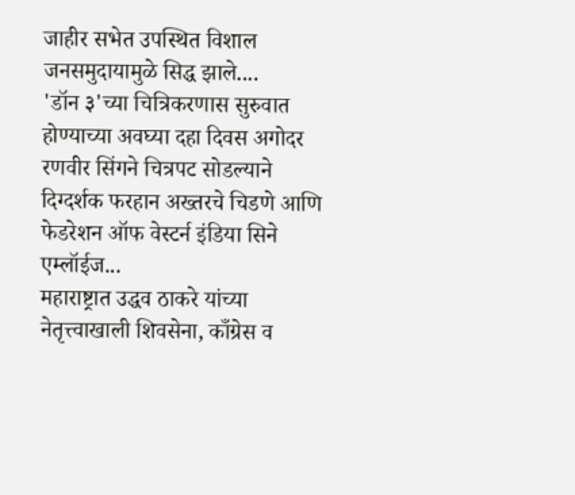जाहीर सभेत उपस्थित विशाल जनसमुदायामुळे सिद्ध झाले....
'डॉन ३'च्या चित्रिकरणास सुरुवात होण्याच्या अवघ्या दहा दिवस अगोदर रणवीर सिंगने चित्रपट सोडल्याने दिग्दर्शक फरहान अख्तरचे चिडणे आणि फेडरेशन ऑफ वेस्टर्न इंडिया सिने एम्लॉईज...
महाराष्ट्रात उद्धव ठाकरे यांच्या नेतृत्त्वाखाली शिवसेना, काँग्रेस व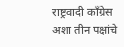राष्ट्रवादी काँग्रेस अशा तीन पक्षांचे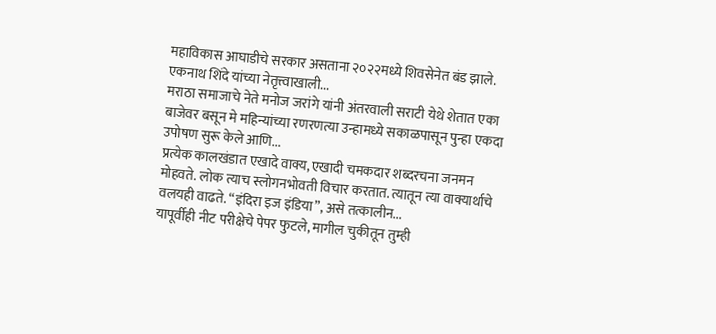महाविकास आघाडीचे सरकार असताना २०२२मध्ये शिवसेनेत बंड झाले. एकनाथ शिंदे यांच्या नेतृत्त्वाखाली...
मराठा समाजाचे नेते मनोज जरांगे यांनी अंतरवाली सराटी येथे शेतात एका बाजेवर बसून मे महिन्यांच्या रणरणत्या उन्हामध्ये सकाळपासून पुन्हा एकदा उपोषण सुरू केले आणि...
प्रत्येक कालखंडात एखादे वाक्य, एखादी चमकदार शब्दरचना जनमन मोहवते. लोक त्याच स्लोगनभोवती विचार करतात. त्यातून त्या वाक्यार्थाचे वलयही वाढते. “इंदिरा इज इंडिया”, असे तत्कालीन...
यापूर्वीही नीट परीक्षेचे पेपर फुटले, मागील चुकीतून तुम्ही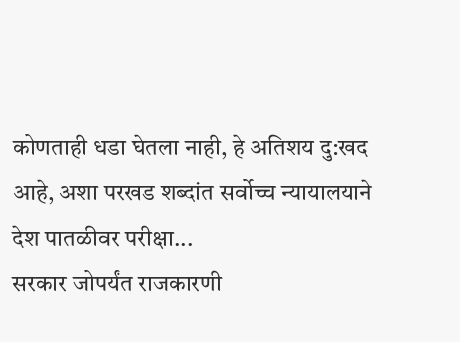कोणताही धडा घेतला नाही, हे अतिशय दु:खद आहे, अशा परखड शब्दांत सर्वोच्च न्यायालयाने देश पातळीवर परीक्षा...
सरकार जोपर्यंत राजकारणी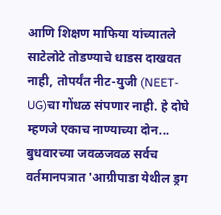आणि शिक्षण माफिया यांच्यातले साटेलोटे तोडण्याचे धाडस दाखवत नाही, तोपर्यंत नीट-युजी (NEET-UG)चा गोंधळ संपणार नाही. हे दोघे म्हणजे एकाच नाण्याच्या दोन...
बुधवारच्या जवळजवळ सर्वच वर्तमानपत्रात 'आग्रीपाडा येथील ड्रग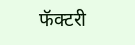फॅक्टरी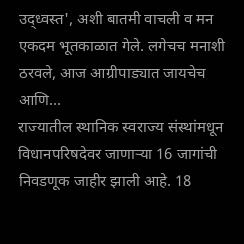उद्ध्वस्त', अशी बातमी वाचली व मन एकदम भूतकाळात गेले. लगेचच मनाशी ठरवले, आज आग्रीपाड्यात जायचेच आणि...
राज्यातील स्थानिक स्वराज्य संस्थांमधून विधानपरिषदेवर जाणाऱ्या 16 जागांची निवडणूक जाहीर झाली आहे. 18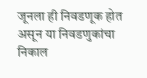जूनला ही निवडणूक होत असून या निवडणुकांचा निकाल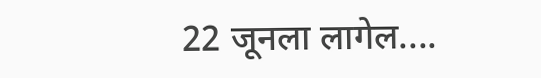22 जूनला लागेल....